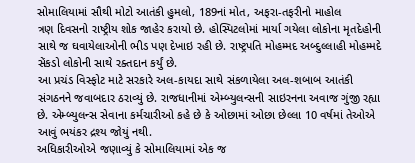સોમાલિયામાં સૌથી મોટો આતંકી હુમલો, 189નાં મોત, અફરા-તફરીનો માહોલ
ત્રણ દિવસનો રાષ્ટ્રીય શોક જાહેર કરાયો છે. હોસ્પિટલોમાં માર્યા ગયેલા લોકોના મૃતદેહોની સાથે જ ઘવાયેલાઓની ભીડ પણ દેખાઇ રહી છે. રાષ્ટ્રપતિ મોહમ્મદ અબ્દુલ્લાહી મોહમ્મદે સેંકડો લોકોની સાથે રક્તદાન કર્યું છે.
આ પ્રચંડ વિસ્ફોટ માટે સરકારે અલ-કાયદા સાથે સંકળાયેલા અલ-શબાબ આતંકી સંગઠનને જવાબદાર ઠરાવ્યું છે. રાજધાનીમાં એમ્બ્યુલન્સની સાઇરનના અવાજ ગુંજી રહ્યા છે. એમ્બ્યુલન્સ સેવાના કર્મચારીઓ કહે છે કે ઓછામાં ઓછા છેલ્લા 10 વર્ષમાં તેઓએ આવું ભયંકર દ્રશ્ય જોયું નથી.
અધિકારીઓએ જણાવ્યું કે સોમાલિયામાં એક જ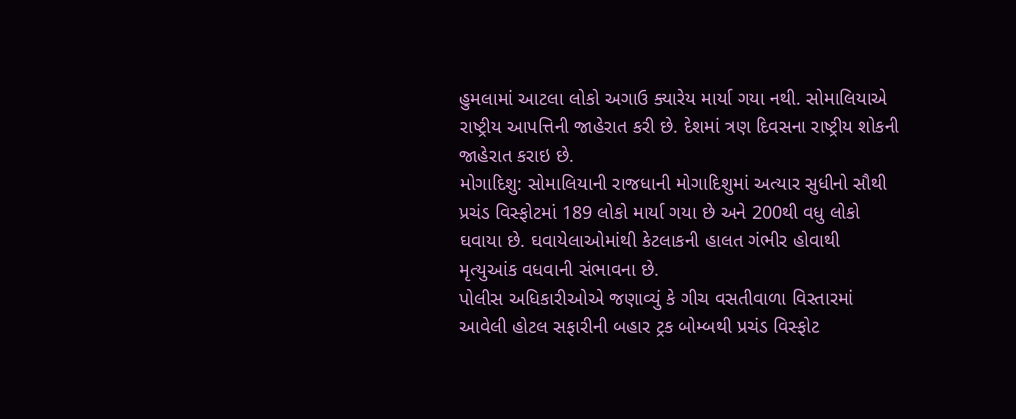હુમલામાં આટલા લોકો અગાઉ ક્યારેય માર્યા ગયા નથી. સોમાલિયાએ રાષ્ટ્રીય આપત્તિની જાહેરાત કરી છે. દેશમાં ત્રણ દિવસના રાષ્ટ્રીય શોકની જાહેરાત કરાઇ છે.
મોગાદિશુ: સોમાલિયાની રાજધાની મોગાદિશુમાં અત્યાર સુધીનો સૌથી પ્રચંડ વિસ્ફોટમાં 189 લોકો માર્યા ગયા છે અને 200થી વધુ લોકો ઘવાયા છે. ઘવાયેલાઓમાંથી કેટલાકની હાલત ગંભીર હોવાથી મૃત્યુઆંક વધવાની સંભાવના છે.
પોલીસ અધિકારીઓએ જણાવ્યું કે ગીચ વસતીવાળા વિસ્તારમાં આવેલી હોટલ સફારીની બહાર ટ્રક બોમ્બથી પ્રચંડ વિસ્ફોટ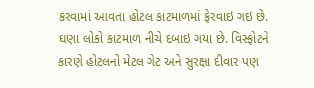કરવામાં આવતા હોટલ કાટમાળમાં ફેરવાઇ ગઇ છે. ઘણા લોકો કાટમાળ નીચે દબાઇ ગયા છે. વિસ્ફોટને કારણે હોટલનો મેટલ ગેટ અને સુરક્ષા દીવાર પણ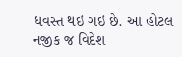ધવસ્ત થઇ ગઇ છે. આ હોટલ નજીક જ વિદેશ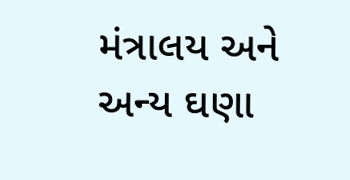મંત્રાલય અને અન્ય ઘણા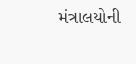મંત્રાલયોની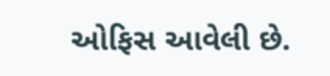ઓફિસ આવેલી છે.